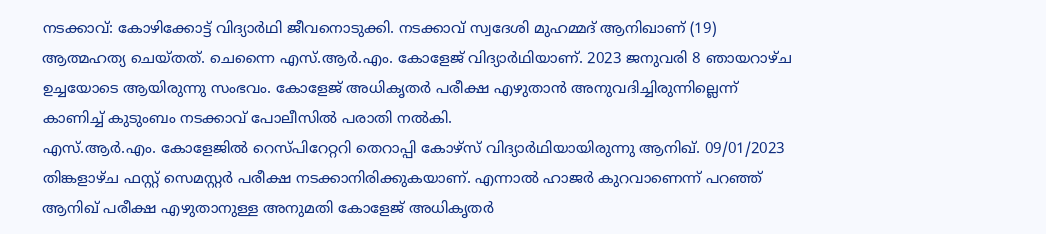നടക്കാവ്: കോഴിക്കോട്ട് വിദ്യാർഥി ജീവനൊടുക്കി. നടക്കാവ് സ്വദേശി മുഹമ്മദ് ആനിഖാണ് (19) ആത്മഹത്യ ചെയ്തത്. ചെന്നൈ എസ്.ആർ.എം. കോളേജ് വിദ്യാർഥിയാണ്. 2023 ജനുവരി 8 ഞായറാഴ്ച ഉച്ചയോടെ ആയിരുന്നു സംഭവം. കോളേജ് അധികൃതർ പരീക്ഷ എഴുതാൻ അനുവദിച്ചിരുന്നില്ലെന്ന് കാണിച്ച് കുടുംബം നടക്കാവ് പോലീസിൽ പരാതി നൽകി.
എസ്.ആർ.എം. കോളേജിൽ റെസ്പിറേറ്ററി തെറാപ്പി കോഴ്സ് വിദ്യാർഥിയായിരുന്നു ആനിഖ്. 09/01/2023 തിങ്കളാഴ്ച ഫസ്റ്റ് സെമസ്റ്റർ പരീക്ഷ നടക്കാനിരിക്കുകയാണ്. എന്നാൽ ഹാജർ കുറവാണെന്ന് പറഞ്ഞ് ആനിഖ് പരീക്ഷ എഴുതാനുള്ള അനുമതി കോളേജ് അധികൃതർ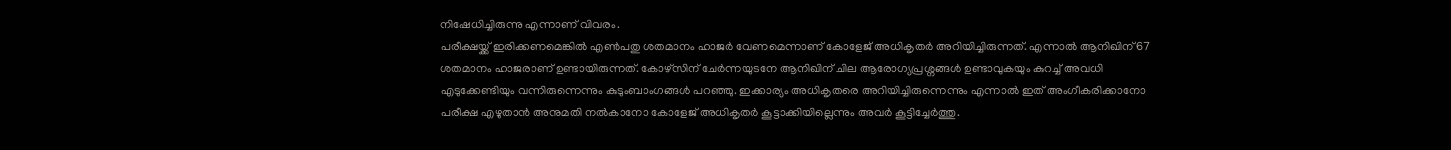നിഷേധിച്ചിരുന്നു എന്നാണ് വിവരം.
പരീക്ഷയ്ക്ക് ഇരിക്കണമെങ്കിൽ എൺപതു ശതമാനം ഹാജർ വേണമെന്നാണ് കോളേജ് അധികൃതർ അറിയിച്ചിരുന്നത്. എന്നാൽ ആനിഖിന് 67 ശതമാനം ഹാജരാണ് ഉണ്ടായിരുന്നത്. കോഴ്സിന് ചേർന്നയുടനേ ആനിഖിന് ചില ആരോഗ്യപ്രശ്നങ്ങൾ ഉണ്ടാവുകയും കുറച്ച് അവധി എടുക്കേണ്ടിയും വന്നിരുന്നെന്നും കുടുംബാംഗങ്ങൾ പറഞ്ഞു. ഇക്കാര്യം അധികൃതരെ അറിയിച്ചിരുന്നെന്നും എന്നാൽ ഇത് അംഗീകരിക്കാനോ പരീക്ഷ എഴുതാൻ അനുമതി നൽകാനോ കോളേജ് അധികൃതർ കൂട്ടാക്കിയില്ലെന്നും അവർ കൂട്ടിച്ചേർത്തു.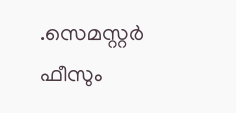.സെമസ്റ്റർ ഫീസും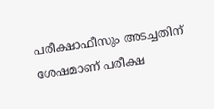പരീക്ഷാഫീസും അടച്ചതിന് ശേഷമാണ് പരീക്ഷ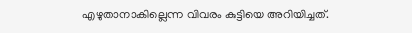എഴുതാനാകില്ലെന്ന വിവരം കുട്ടിയെ അറിയിച്ചത്.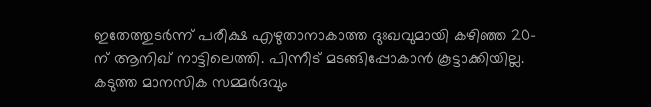ഇതേത്തുടർന്ന് പരീക്ഷ എഴുതാനാകാത്ത ദുഃഖവുമായി കഴിഞ്ഞ 20-ന് ആനിഖ് നാട്ടിലെത്തി. പിന്നീട് മടങ്ങിപ്പോകാൻ കൂട്ടാക്കിയില്ല. കടുത്ത മാനസിക സമ്മർദവും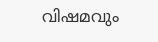വിഷമവും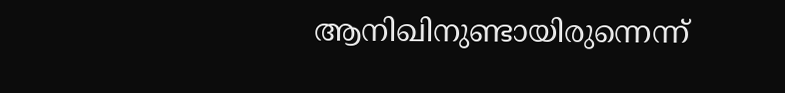ആനിഖിനുണ്ടായിരുന്നെന്ന്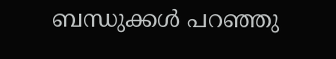ബന്ധുക്കൾ പറഞ്ഞു